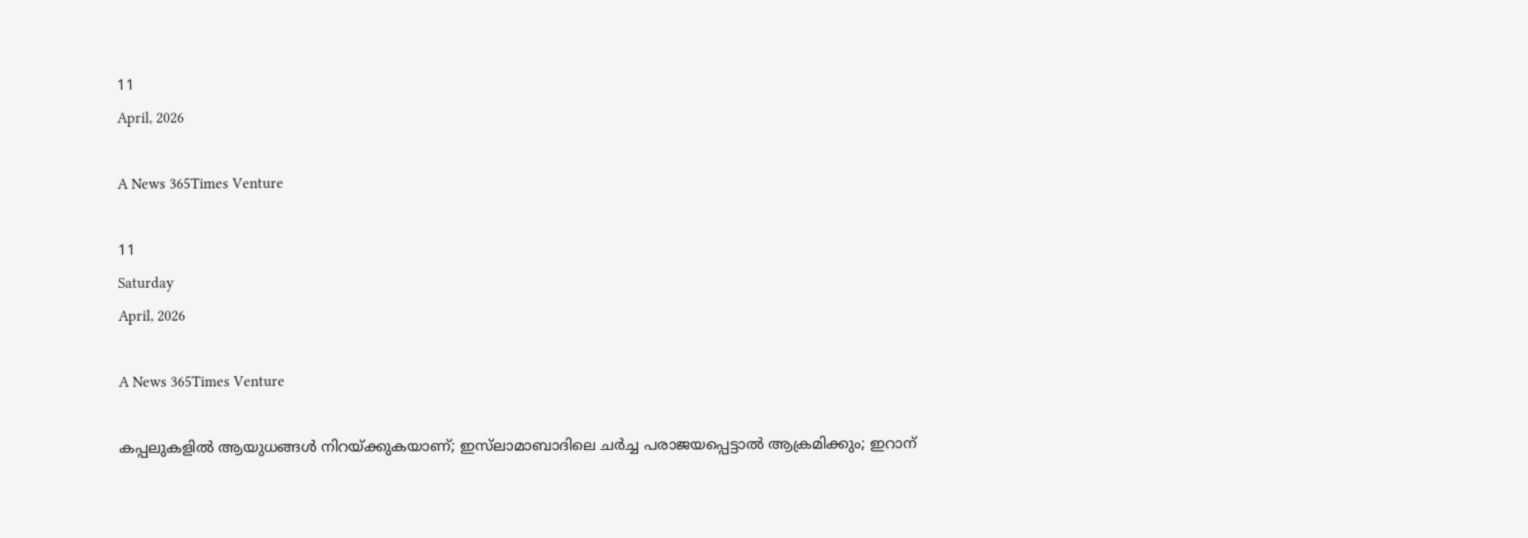11
April, 2026

A News 365Times Venture

11
Saturday
April, 2026

A News 365Times Venture

കപ്പലുകളില്‍ ആയുധങ്ങള്‍ നിറയ്ക്കുകയാണ്; ഇസ്‌ലാമാബാദിലെ ചര്‍ച്ച പരാജയപ്പെട്ടാല്‍ ആക്രമിക്കും; ഇറാന്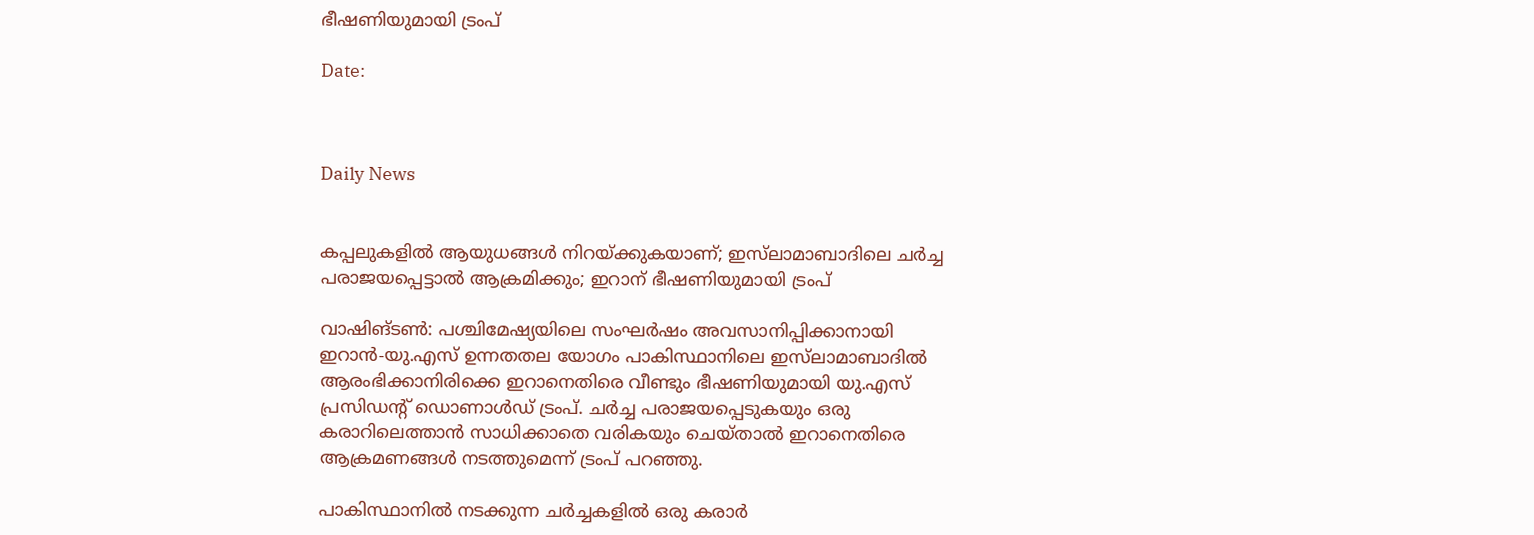ഭീഷണിയുമായി ട്രംപ്

Date:



Daily News


കപ്പലുകളില്‍ ആയുധങ്ങള്‍ നിറയ്ക്കുകയാണ്; ഇസ്‌ലാമാബാദിലെ ചര്‍ച്ച പരാജയപ്പെട്ടാല്‍ ആക്രമിക്കും; ഇറാന് ഭീഷണിയുമായി ട്രംപ്

വാഷിങ്ടണ്‍: പശ്ചിമേഷ്യയിലെ സംഘര്‍ഷം അവസാനിപ്പിക്കാനായി ഇറാന്‍-യു.എസ് ഉന്നതതല യോഗം പാകിസ്ഥാനിലെ ഇസ്‌ലാമാബാദില്‍ ആരംഭിക്കാനിരിക്കെ ഇറാനെതിരെ വീണ്ടും ഭീഷണിയുമായി യു.എസ് പ്രസിഡന്റ് ഡൊണാള്‍ഡ് ട്രംപ്. ചര്‍ച്ച പരാജയപ്പെടുകയും ഒരു കരാറിലെത്താന്‍ സാധിക്കാതെ വരികയും ചെയ്താല്‍ ഇറാനെതിരെ ആക്രമണങ്ങള്‍ നടത്തുമെന്ന് ട്രംപ് പറഞ്ഞു.

പാകിസ്ഥാനില്‍ നടക്കുന്ന ചര്‍ച്ചകളില്‍ ഒരു കരാര്‍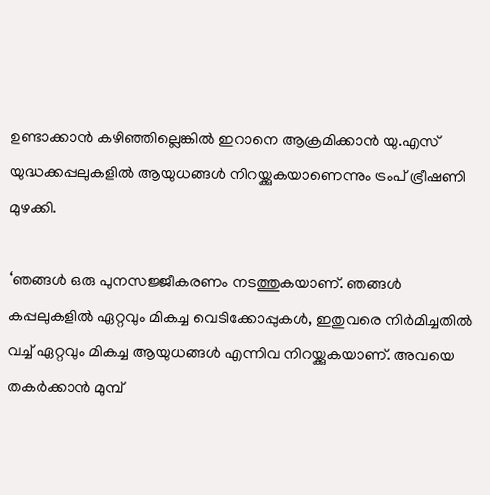ഉണ്ടാക്കാന്‍ കഴിഞ്ഞില്ലെങ്കില്‍ ഇറാനെ ആക്രമിക്കാന്‍ യു.എസ് യുദ്ധക്കപ്പലുകളില്‍ ആയുധങ്ങള്‍ നിറയ്ക്കുകയാണെന്നും ട്രംപ് ഭ്രീഷണി മുഴക്കി.

‘ഞങ്ങള്‍ ഒരു പുനസജ്ജീകരണം നടത്തുകയാണ്. ഞങ്ങള്‍ കപ്പലുകളില്‍ ഏറ്റവും മികച്ച വെടിക്കോപ്പുകള്‍, ഇതുവരെ നിര്‍മിച്ചതില്‍ വച്ച് ഏറ്റവും മികച്ച ആയുധങ്ങള്‍ എന്നിവ നിറയ്ക്കുകയാണ്. അവയെ തകര്‍ക്കാന്‍ മുമ്പ്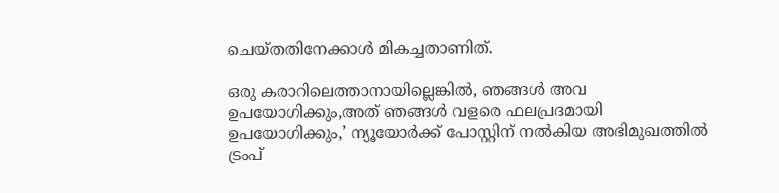ചെയ്തതിനേക്കാള്‍ മികച്ചതാണിത്.

ഒരു കരാറിലെത്താനായില്ലെങ്കില്‍, ഞങ്ങള്‍ അവ ഉപയോഗിക്കും,അത് ഞങ്ങള്‍ വളരെ ഫലപ്രദമായി ഉപയോഗിക്കും,’ ന്യൂയോര്‍ക്ക് പോസ്റ്റിന് നല്‍കിയ അഭിമുഖത്തില്‍ ട്രംപ്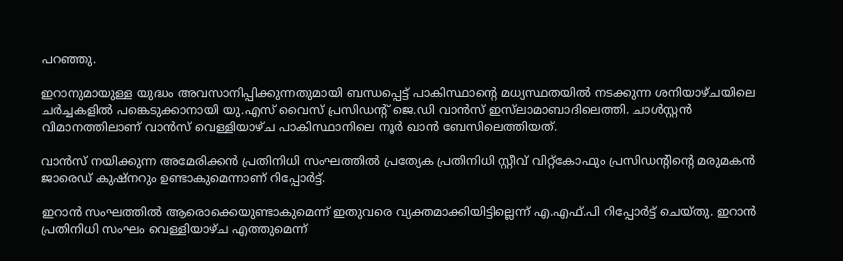പറഞ്ഞു.

ഇറാനുമായുള്ള യുദ്ധം അവസാനിപ്പിക്കുന്നതുമായി ബന്ധപ്പെട്ട് പാകിസ്ഥാന്റെ മധ്യസ്ഥതയില്‍ നടക്കുന്ന ശനിയാഴ്ചയിലെ ചര്‍ച്ചകളില്‍ പങ്കെടുക്കാനായി യു.എസ് വൈസ് പ്രസിഡന്റ് ജെ.ഡി വാന്‍സ് ഇസ്‌ലാമാബാദിലെത്തി. ചാള്‍സ്റ്റന്‍ വിമാനത്തിലാണ് വാന്‍സ് വെള്ളിയാഴ്ച പാകിസ്ഥാനിലെ നൂര്‍ ഖാന്‍ ബേസിലെത്തിയത്.

വാന്‍സ് നയിക്കുന്ന അമേരിക്കന്‍ പ്രതിനിധി സംഘത്തില്‍ പ്രത്യേക പ്രതിനിധി സ്റ്റീവ് വിറ്റ്‌കോഫും പ്രസിഡന്റിന്റെ മരുമകന്‍ ജാരെഡ് കുഷ്‌നറും ഉണ്ടാകുമെന്നാണ് റിപ്പോര്‍ട്ട്.

ഇറാന്‍ സംഘത്തില്‍ ആരൊക്കെയുണ്ടാകുമെന്ന് ഇതുവരെ വ്യക്തമാക്കിയിട്ടില്ലെന്ന് എ.എഫ്.പി റിപ്പോര്‍ട്ട് ചെയ്തു. ഇറാന്‍ പ്രതിനിധി സംഘം വെള്ളിയാഴ്ച എത്തുമെന്ന്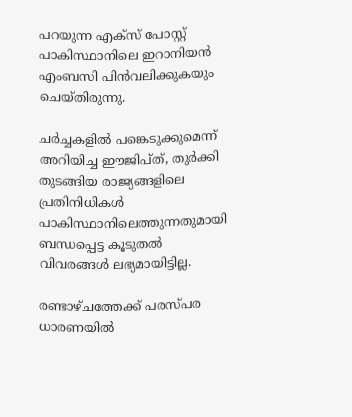പറയുന്ന എക്‌സ് പോസ്റ്റ് പാകിസ്ഥാനിലെ ഇറാനിയന്‍ എംബസി പിന്‍വലിക്കുകയും ചെയ്തിരുന്നു.

ചര്‍ച്ചകളില്‍ പങ്കെടുക്കുമെന്ന് അറിയിച്ച ഈജിപ്ത്, തുര്‍ക്കി തുടങ്ങിയ രാജ്യങ്ങളിലെ പ്രതിനിധികള്‍ പാകിസ്ഥാനിലെത്തുന്നതുമായി ബന്ധപ്പെട്ട കൂടുതല്‍ വിവരങ്ങള്‍ ലഭ്യമായിട്ടില്ല.

രണ്ടാഴ്ചത്തേക്ക് പരസ്പര ധാരണയില്‍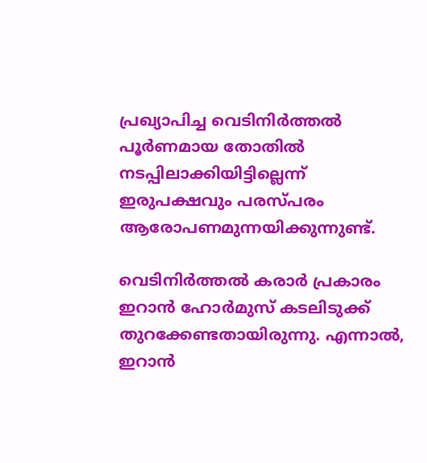പ്രഖ്യാപിച്ച വെടിനിര്‍ത്തല്‍ പൂര്‍ണമായ തോതില്‍ നടപ്പിലാക്കിയിട്ടില്ലെന്ന് ഇരുപക്ഷവും പരസ്പരം ആരോപണമുന്നയിക്കുന്നുണ്ട്.

വെടിനിര്‍ത്തല്‍ കരാര്‍ പ്രകാരം ഇറാന്‍ ഹോര്‍മുസ് കടലിടുക്ക് തുറക്കേണ്ടതായിരുന്നു. എന്നാല്‍, ഇറാന്‍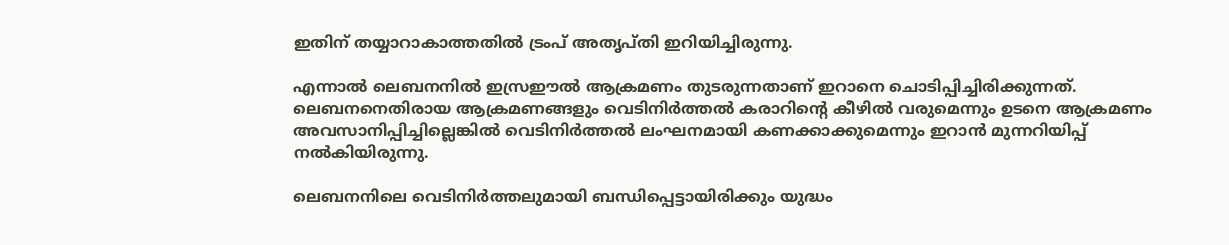ഇതിന് തയ്യാറാകാത്തതില്‍ ട്രംപ് അതൃപ്തി ഇറിയിച്ചിരുന്നു.

എന്നാല്‍ ലെബനനില്‍ ഇസ്രഈല്‍ ആക്രമണം തുടരുന്നതാണ് ഇറാനെ ചൊടിപ്പിച്ചിരിക്കുന്നത്. ലെബനനെതിരായ ആക്രമണങ്ങളും വെടിനിര്‍ത്തല്‍ കരാറിന്റെ കീഴില്‍ വരുമെന്നും ഉടനെ ആക്രമണം അവസാനിപ്പിച്ചില്ലെങ്കില്‍ വെടിനിര്‍ത്തല്‍ ലംഘനമായി കണക്കാക്കുമെന്നും ഇറാന്‍ മുന്നറിയിപ്പ് നല്‍കിയിരുന്നു.

ലെബനനിലെ വെടിനിര്‍ത്തലുമായി ബന്ധിപ്പെട്ടായിരിക്കും യുദ്ധം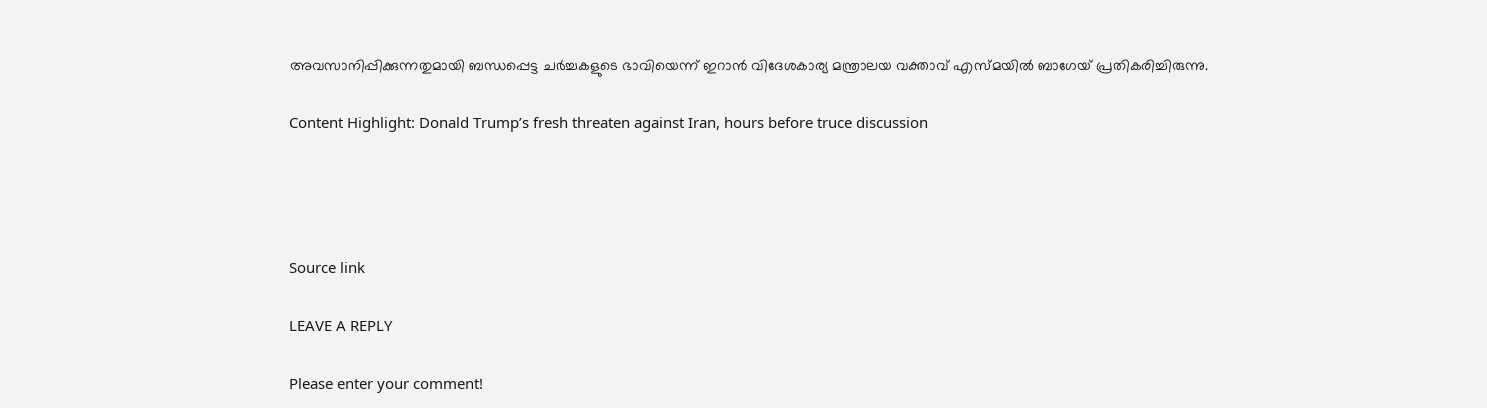അവസാനിപ്പിക്കുന്നതുമായി ബന്ധപ്പെട്ട ചര്‍ച്ചകളുടെ ഭാവിയെന്ന് ഇറാന്‍ വിദേശകാര്യ മന്ത്രാലയ വക്താവ് എസ്മയില്‍ ബാഗേയ് പ്രതികരിച്ചിരുന്നു.

Content Highlight: Donald Trump’s fresh threaten against Iran, hours before truce discussion




Source link

LEAVE A REPLY

Please enter your comment!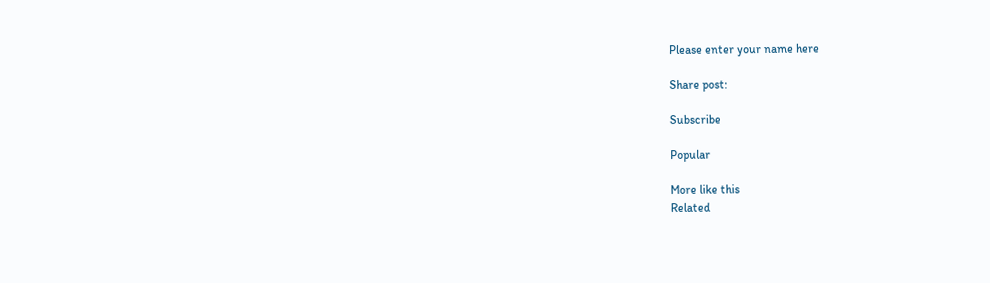Please enter your name here

Share post:

Subscribe

Popular

More like this
Related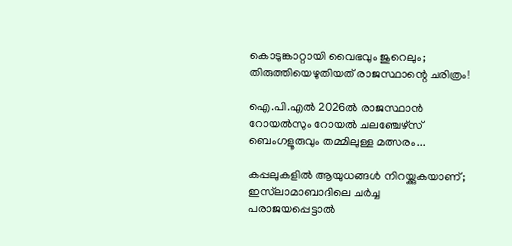കൊടുങ്കാറ്റായി വൈഭവും ജുറെലും; തിരുത്തിയെഴുതിയത് രാജസ്ഥാന്റെ ചരിത്രം!

ഐ.പി.എല്‍ 2026ല്‍ രാജസ്ഥാന്‍ റോയല്‍സും റോയല്‍ ചലഞ്ചേഴ്സ് ബെംഗളൂരുവും തമ്മിലുള്ള മത്സരം...

കപ്പലുകളില്‍ ആയുധങ്ങള്‍ നിറയ്ക്കുകയാണ്; ഇസ്‌ലാമാബാദിലെ ചര്‍ച്ച പരാജയപ്പെട്ടാല്‍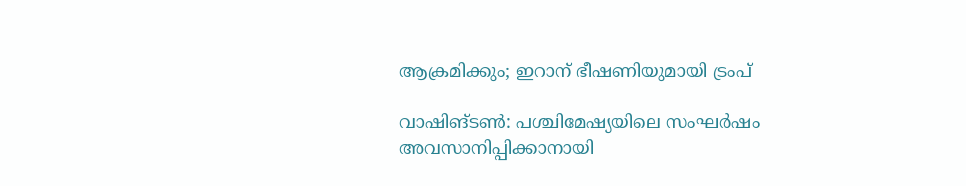ആക്രമിക്കും; ഇറാന് ഭീഷണിയുമായി ട്രംപ്

വാഷിങ്ടണ്‍: പശ്ചിമേഷ്യയിലെ സംഘര്‍ഷം അവസാനിപ്പിക്കാനായി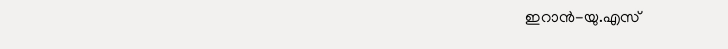ഇറാന്‍-യു.എസ്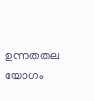ഉന്നതതല യോഗം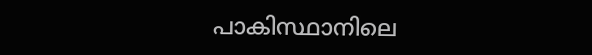പാകിസ്ഥാനിലെ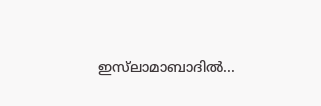ഇസ്‌ലാമാബാദില്‍...